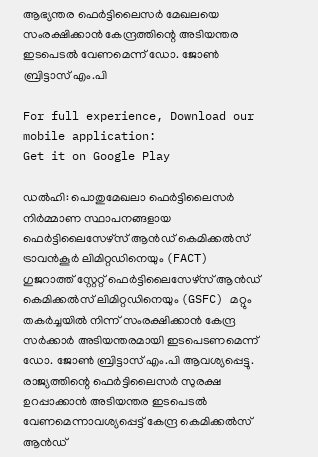ആഭ്യന്തര ഫെർട്ടിലൈസർ മേഖലയെ സംരക്ഷിക്കാൻ കേന്ദ്രത്തിന്റെ അടിയന്തര ഇടപെടൽ വേണമെന്ന് ഡോ. ജോൺ ബ്രിട്ടാസ് എം.പി

For full experience, Download our mobile application:
Get it on Google Play

ഡൽഹി: പൊതുമേഖലാ ഫെർട്ടിലൈസർ നിർമ്മാണ സ്ഥാപനങ്ങളായ ഫെർട്ടിലൈസേഴ്‌സ് ആൻഡ് കെമിക്കൽസ് ട്രാവൻകൂർ ലിമിറ്റഡിനെയും (FACT) ഗുജറാത്ത് സ്റ്റേറ്റ് ഫെർട്ടിലൈസേഴ്സ് ആൻഡ് കെമിക്കൽസ് ലിമിറ്റഡിനെയും (GSFC) മറ്റും തകർച്ചയിൽ നിന്ന് സംരക്ഷിക്കാൻ കേന്ദ്ര സർക്കാർ അടിയന്തരമായി ഇടപെടണമെന്ന് ഡോ. ജോൺ ബ്രിട്ടാസ് എം.പി ആവശ്യപ്പെട്ടു. രാജ്യത്തിന്റെ ഫെർട്ടിലൈസർ സുരക്ഷ ഉറപ്പാക്കാൻ അടിയന്തര ഇടപെടൽ വേണമെന്നാവശ്യപ്പെട്ട് കേന്ദ്ര കെമിക്കൽസ് ആൻഡ്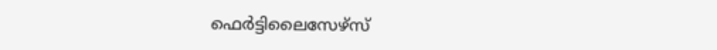ഫെർട്ടിലൈസേഴ്സ്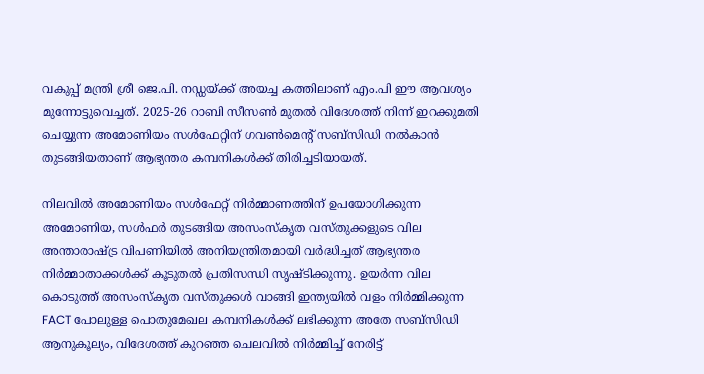വകുപ്പ് മന്ത്രി ശ്രീ ജെ.പി. നഡ്ഡയ്ക്ക് അയച്ച കത്തിലാണ് എം.പി ഈ ആവശ്യം മുന്നോട്ടുവെച്ചത്. 2025-26 റാബി സീസൺ മുതൽ വിദേശത്ത് നിന്ന് ഇറക്കുമതി ചെയ്യുന്ന അമോണിയം സൾഫേറ്റിന് ഗവൺമെന്റ് സബ്‌സിഡി നൽകാൻ തുടങ്ങിയതാണ് ആഭ്യന്തര കമ്പനികൾക്ക് തിരിച്ചടിയായത്.

നിലവിൽ അമോണിയം സൾഫേറ്റ് നിർമ്മാണത്തിന് ഉപയോഗിക്കുന്ന അമോണിയ, സൾഫർ തുടങ്ങിയ അസംസ്‌കൃത വസ്തുക്കളുടെ വില അന്താരാഷ്ട്ര വിപണിയിൽ അനിയന്ത്രിതമായി വർദ്ധിച്ചത് ആഭ്യന്തര നിർമ്മാതാക്കൾക്ക് കൂടുതൽ പ്രതിസന്ധി സൃഷ്ടിക്കുന്നു. ഉയർന്ന വില കൊടുത്ത് അസംസ്‌കൃത വസ്തുക്കൾ വാങ്ങി ഇന്ത്യയിൽ വളം നിർമ്മിക്കുന്ന FACT പോലുള്ള പൊതുമേഖല കമ്പനികൾക്ക് ലഭിക്കുന്ന അതേ സബ്‌സിഡി ആനുകൂല്യം, വിദേശത്ത് കുറഞ്ഞ ചെലവിൽ നിർമ്മിച്ച് നേരിട്ട്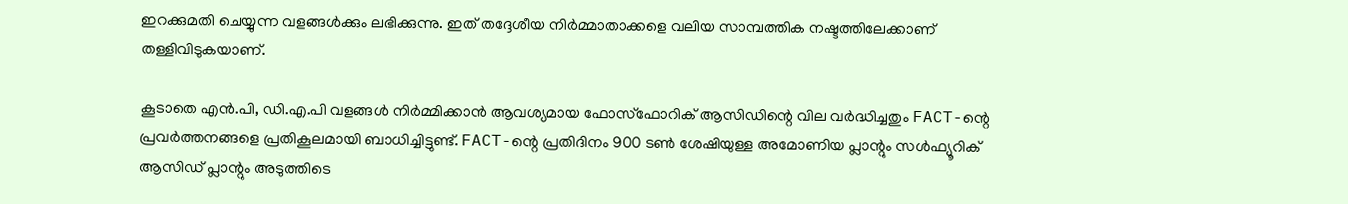ഇറക്കുമതി ചെയ്യുന്ന വളങ്ങൾക്കും ലഭിക്കുന്നു. ഇത് തദ്ദേശീയ നിർമ്മാതാക്കളെ വലിയ സാമ്പത്തിക നഷ്ടത്തിലേക്കാണ് തള്ളിവിടുകയാണ്.

കൂടാതെ എൻ.പി, ഡി.എ.പി വളങ്ങൾ നിർമ്മിക്കാൻ ആവശ്യമായ ഫോസ്ഫോറിക് ആസിഡിന്റെ വില വർദ്ധിച്ചതും FACT-ന്റെ പ്രവർത്തനങ്ങളെ പ്രതികൂലമായി ബാധിച്ചിട്ടുണ്ട്. FACT-ന്റെ പ്രതിദിനം 900 ടൺ ശേഷിയുള്ള അമോണിയ പ്ലാന്റും സൾഫ്യൂറിക് ആസിഡ് പ്ലാന്റും അടുത്തിടെ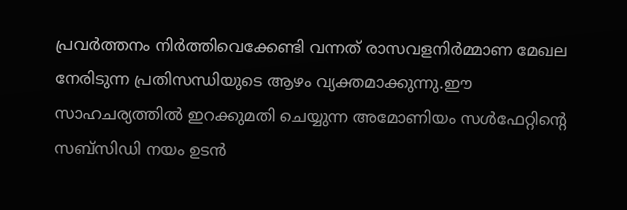പ്രവർത്തനം നിർത്തിവെക്കേണ്ടി വന്നത് രാസവളനിർമ്മാണ മേഖല നേരിടുന്ന പ്രതിസന്ധിയുടെ ആഴം വ്യക്തമാക്കുന്നു.ഈ സാഹചര്യത്തിൽ ഇറക്കുമതി ചെയ്യുന്ന അമോണിയം സൾഫേറ്റിന്റെ സബ്‌സിഡി നയം ഉടൻ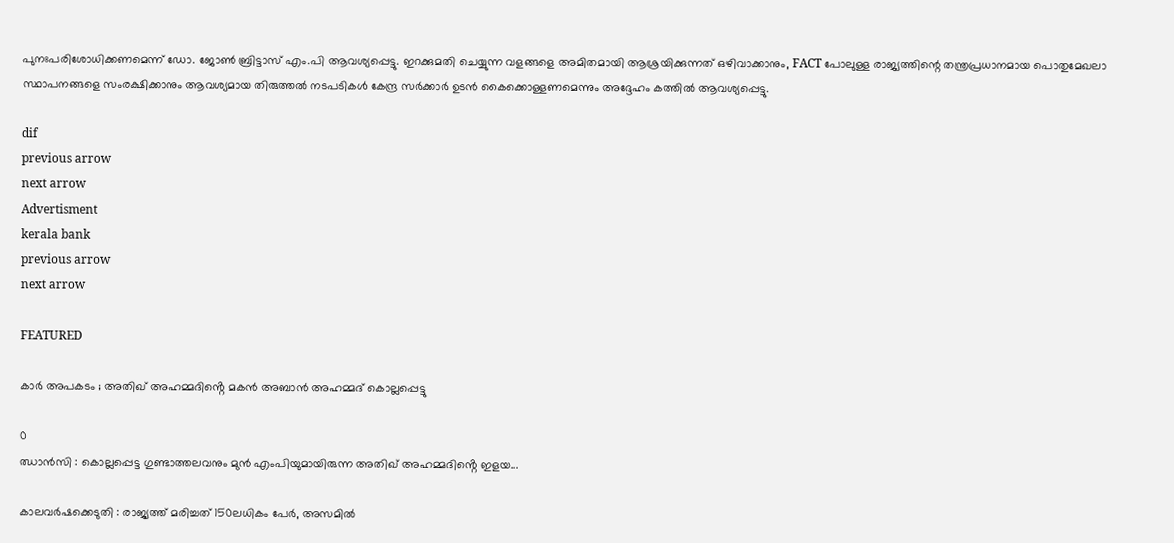പുനഃപരിശോധിക്കണമെന്ന് ഡോ. ജോൺ ബ്രിട്ടാസ് എം.പി ആവശ്യപ്പെട്ടു. ഇറക്കുമതി ചെയ്യുന്ന വളങ്ങളെ അമിതമായി ആശ്രയിക്കുന്നത് ഒഴിവാക്കാനും, FACT പോലുള്ള രാജ്യത്തിന്റെ തന്ത്രപ്രധാനമായ പൊതുമേഖലാ സ്ഥാപനങ്ങളെ സംരക്ഷിക്കാനും ആവശ്യമായ തിരുത്തൽ നടപടികൾ കേന്ദ്ര സർക്കാർ ഉടൻ കൈക്കൊള്ളണമെന്നും അദ്ദേഹം കത്തിൽ ആവശ്യപ്പെട്ടു.

dif
previous arrow
next arrow
Advertisment
kerala bank
previous arrow
next arrow

FEATURED

കാർ അപകടം ; അതിഖ് അഹമ്മദിൻ്റെ മകൻ അബാൻ അഹമ്മദ് കൊല്ലപ്പെട്ടു

0
ഝാൻസി : കൊല്ലപ്പെട്ട ഗുണ്ടാത്തലവനും മുൻ എംപിയുമായിരുന്ന അതിഖ് അഹമ്മദിൻ്റെ ഇളയ...

കാലവർഷക്കെടുതി : രാജ്യത്ത് മരിച്ചത് 150ലധികം പേർ, അസമിൽ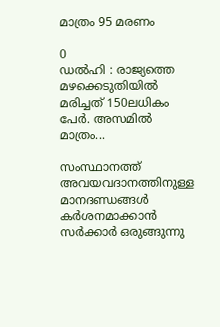മാത്രം 95 മരണം

0
ഡൽഹി : രാജ്യത്തെ മഴക്കെടുതിയിൽ മരിച്ചത് 150ലധികം പേർ. അസമിൽ മാത്രം...

സംസ്ഥാനത്ത് അവയവദാനത്തിനുള്ള മാനദണ്ഡങ്ങൾ കർശനമാക്കാൻ സർക്കാർ ഒരുങ്ങുന്നു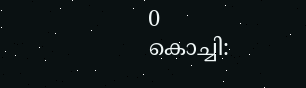0
കൊച്ചി: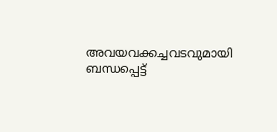അവയവക്കച്ചവടവുമായി ബന്ധപ്പെട്ട്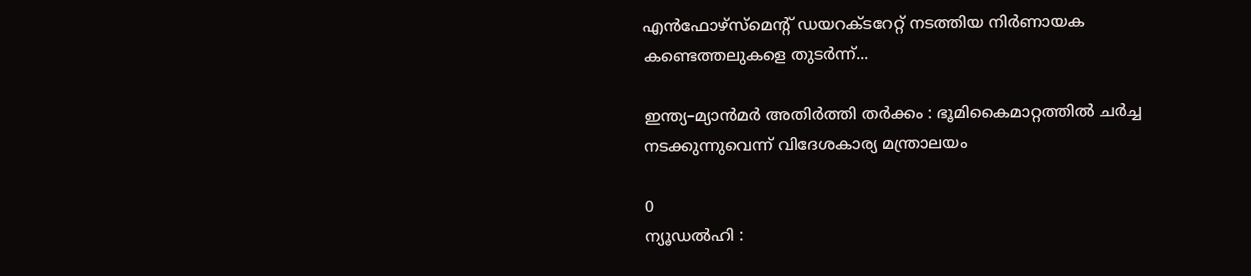എൻഫോഴ്‌സ്‌മെന്റ് ഡയറക്ടറേറ്റ് നടത്തിയ നിർണായക കണ്ടെത്തലുകളെ തുടർന്ന്...

ഇന്ത്യ–മ്യാൻമർ അതിർത്തി തർക്കം : ഭൂമികൈമാറ്റത്തിൽ ചർച്ച നടക്കുന്നുവെന്ന് വിദേശകാര്യ മന്ത്രാലയം

0
ന്യൂഡൽഹി :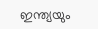ഇന്ത്യയും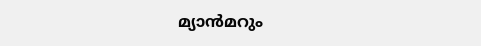മ്യാൻമറും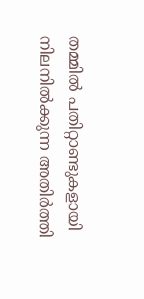തമ്മിൽ പതിറ്റാണ്ടുകളായി നിലനിൽക്കുന്ന അതിർത്തി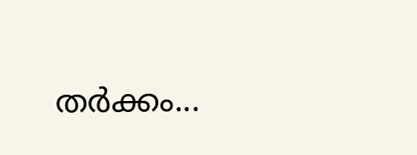തർക്കം...